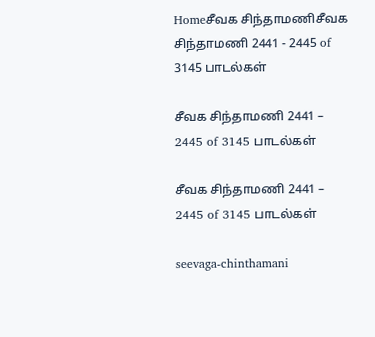Homeசீவக சிந்தாமணிசீவக சிந்தாமணி 2441 - 2445 of 3145 பாடல்கள்

சீவக சிந்தாமணி 2441 – 2445 of 3145 பாடல்கள்

சீவக சிந்தாமணி 2441 – 2445 of 3145 பாடல்கள்

seevaga-chinthamani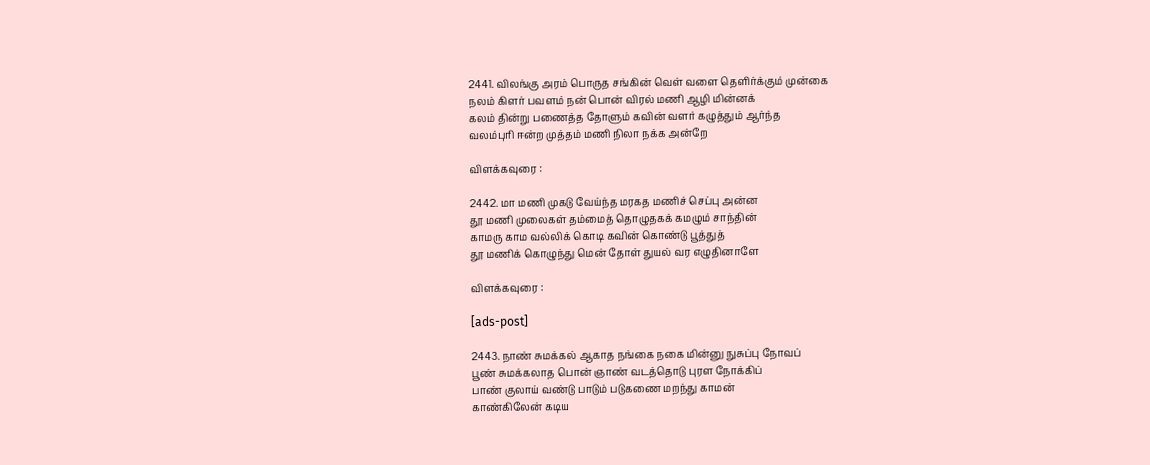2441. விலங்கு அரம் பொருத சங்கின் வெள் வளை தெளிர்க்கும் முன்கை
நலம் கிளர் பவளம் நன் பொன் விரல் மணி ஆழி மின்னக்
கலம் தின்று பணைத்த தோளும் கவின் வளர் கழுத்தும் ஆர்ந்த
வலம்புரி ஈன்ற முத்தம் மணி நிலா நக்க அன்றே

விளக்கவுரை :

2442. மா மணி முகடு வேய்ந்த மரகத மணிச் செப்பு அன்ன
தூ மணி முலைகள் தம்மைத் தொழுதகக் கமழும் சாந்தின்
காமரு காம வல்லிக் கொடி கவின் கொண்டு பூத்துத்
தூ மணிக் கொழுந்து மென் தோள் துயல் வர எழுதினாளே

விளக்கவுரை :

[ads-post]

2443. நாண் சுமக்கல் ஆகாத நங்கை நகை மின்னு நுசுப்பு நோவப்
பூண் சுமக்கலாத பொன் ஞாண் வடத்தொடு புரள நோக்கிப்
பாண் குலாய் வண்டு பாடும் படுகணை மறந்து காமன்
காண்கிலேன் கடிய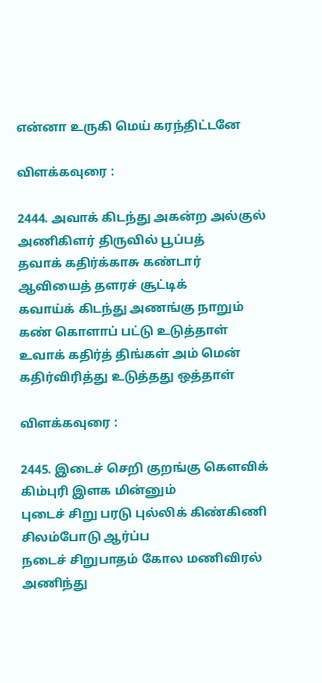என்னா உருகி மெய் கரந்திட்டனே

விளக்கவுரை :

2444. அவாக் கிடந்து அகன்ற அல்குல் அணிகிளர் திருவில் பூப்பத்
தவாக் கதிர்க்காசு கண்டார் ஆவியைத் தளரச் சூட்டிக்
கவாய்க் கிடந்து அணங்கு நாறும் கண் கொளாப் பட்டு உடுத்தாள்
உவாக் கதிர்த் திங்கள் அம் மென் கதிர்விரித்து உடுத்தது ஒத்தாள்

விளக்கவுரை :

2445. இடைச் செறி குறங்கு கௌவிக் கிம்புரி இளக மின்னும்
புடைச் சிறு பரடு புல்லிக் கிண்கிணி சிலம்போடு ஆர்ப்ப
நடைச் சிறுபாதம் கோல மணிவிரல் அணிந்து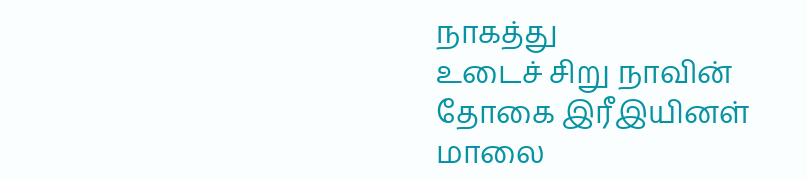நாகத்து
உடைச் சிறு நாவின் தோகை இரீஇயினள் மாலை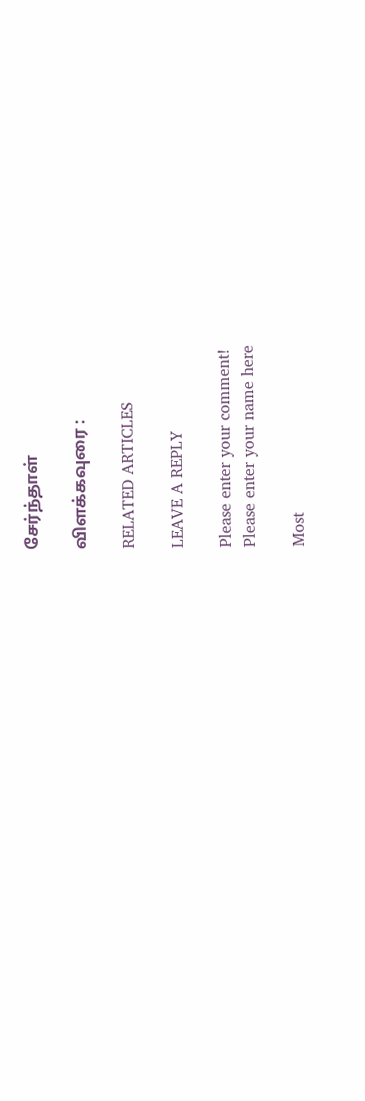சேர்ந்தாள்

விளக்கவுரை :

RELATED ARTICLES

LEAVE A REPLY

Please enter your comment!
Please enter your name here

Most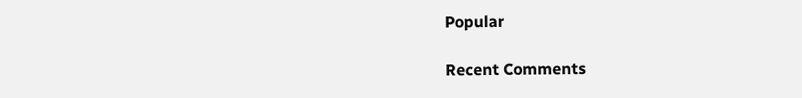Popular

Recent Comments